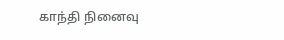காந்தி நினைவு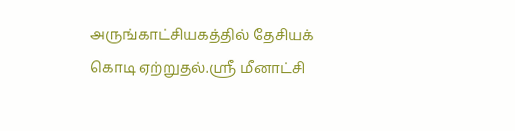அருங்காட்சியகத்தில் தேசியக் கொடி ஏற்றுதல்.ஸ்ரீ மீனாட்சி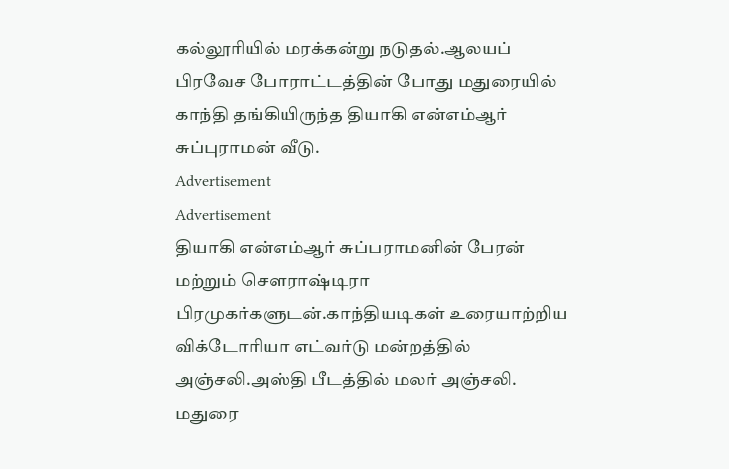கல்லூரியில் மரக்கன்று நடுதல்.ஆலயப் பிரவேச போராட்டத்தின் போது மதுரையில் காந்தி தங்கியிருந்த தியாகி என்எம்ஆர் சுப்புராமன் வீடு.
Advertisement
Advertisement
தியாகி என்எம்ஆர் சுப்பராமனின் பேரன் மற்றும் செளராஷ்டிரா பிரமுகர்களுடன்.காந்தியடிகள் உரையாற்றிய விக்டோரியா எட்வர்டு மன்றத்தில் அஞ்சலி.அஸ்தி பீடத்தில் மலர் அஞ்சலி.
மதுரை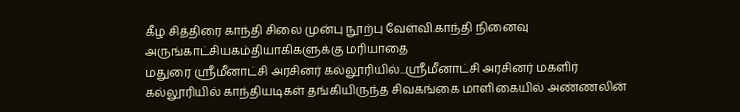கீழ சித்திரை காந்தி சிலை முன்பு நூற்பு வேள்வி.காந்தி நினைவு அருங்காட்சியகம்தியாகிகளுக்கு மரியாதை
மதுரை ஸ்ரீமீனாட்சி அரசினர் கல்லூரியில்...ஸ்ரீமீனாட்சி அரசினர் மகளிர் கல்லூரியில் காந்தியடிகள் தங்கியிருந்த சிவகங்கை மாளிகையில் அண்ணலின்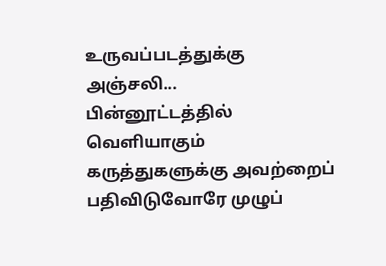உருவப்படத்துக்கு அஞ்சலி...
பின்னூட்டத்தில் வெளியாகும் கருத்துகளுக்கு அவற்றைப் பதிவிடுவோரே முழுப்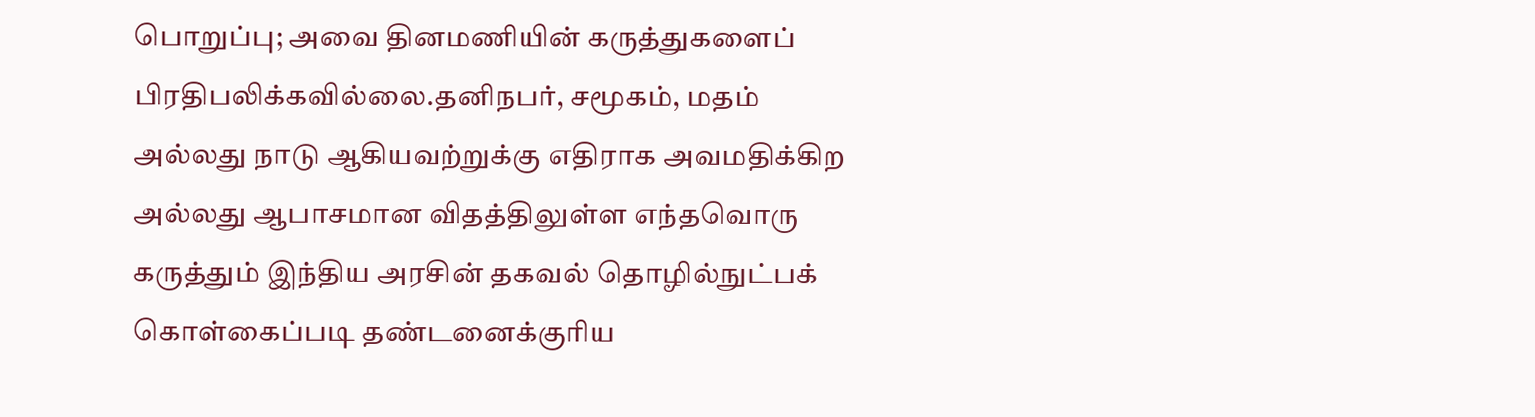பொறுப்பு; அவை தினமணியின் கருத்துகளைப் பிரதிபலிக்கவில்லை.தனிநபர், சமூகம், மதம் அல்லது நாடு ஆகியவற்றுக்கு எதிராக அவமதிக்கிற அல்லது ஆபாசமான விதத்திலுள்ள எந்தவொரு கருத்தும் இந்திய அரசின் தகவல் தொழில்நுட்பக் கொள்கைப்படி தண்டனைக்குரிய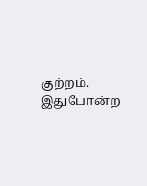குற்றம். இதுபோன்ற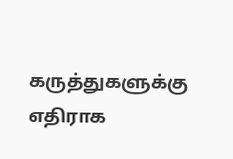கருத்துகளுக்கு எதிராக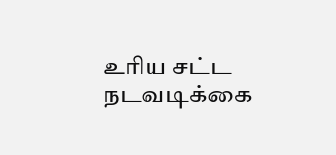உரிய சட்ட நடவடிக்கை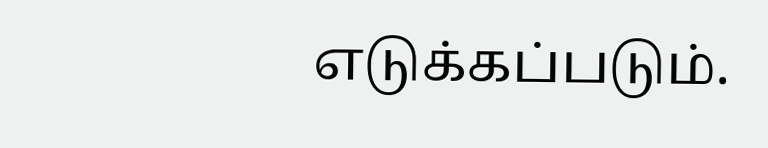எடுக்கப்படும்.